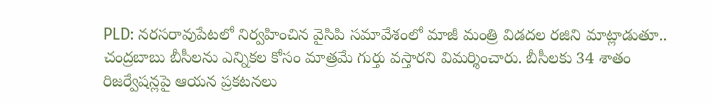PLD: నరసరావుపేటలో నిర్వహించిన వైసిపి సమావేశంలో మాజీ మంత్రి విడదల రజిని మాట్లాడుతూ.. చంద్రబాబు బీసీలను ఎన్నికల కోసం మాత్రమే గుర్తు వస్తారని విమర్శించారు. బీసీలకు 34 శాతం రిజర్వేషన్లపై ఆయన ప్రకటనలు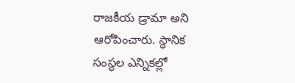రాజకీయ డ్రామా అని ఆరోపించారు. స్థానిక సంస్థల ఎన్నికల్లో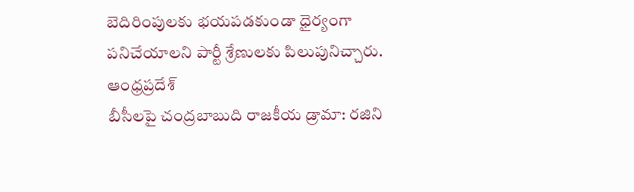బెదిరింపులకు భయపడకుండా ధైర్యంగా పనిచేయాలని పార్టీ శ్రేణులకు పిలుపునిచ్చారు.
ఆంధ్రప్రదేశ్
బీసీలపై చంద్రబాబుది రాజకీయ డ్రామా: రజిని